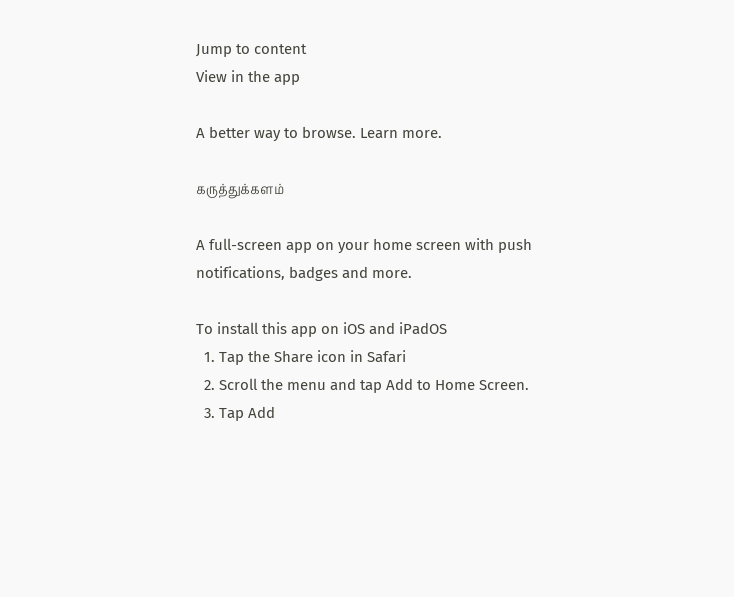Jump to content
View in the app

A better way to browse. Learn more.

கருத்துக்களம்

A full-screen app on your home screen with push notifications, badges and more.

To install this app on iOS and iPadOS
  1. Tap the Share icon in Safari
  2. Scroll the menu and tap Add to Home Screen.
  3. Tap Add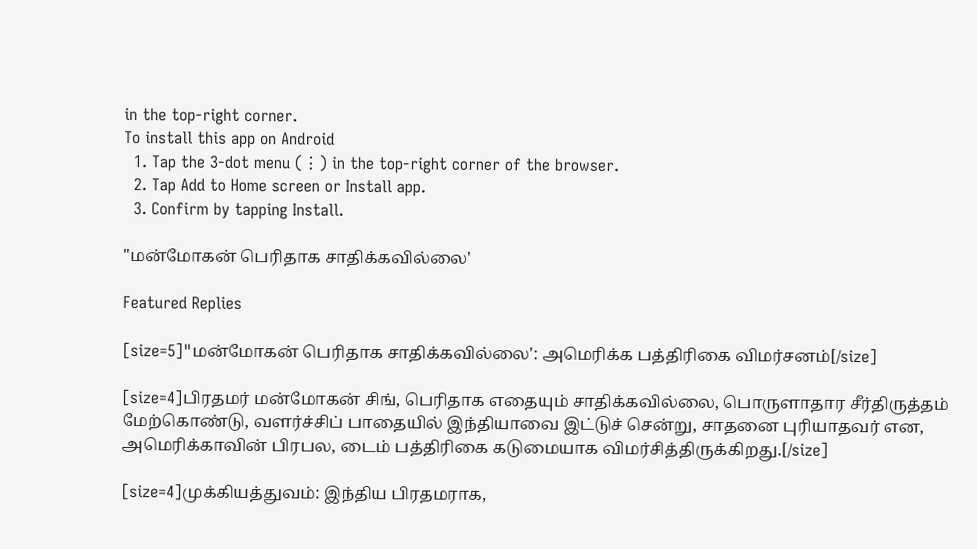in the top-right corner.
To install this app on Android
  1. Tap the 3-dot menu (⋮) in the top-right corner of the browser.
  2. Tap Add to Home screen or Install app.
  3. Confirm by tapping Install.

"மன்மோகன் பெரிதாக சாதிக்கவில்லை'

Featured Replies

[size=5]"மன்மோகன் பெரிதாக சாதிக்கவில்லை': அமெரிக்க பத்திரிகை விமர்சனம்[/size]

[size=4]பிரதமர் மன்மோகன் சிங், பெரிதாக எதையும் சாதிக்கவில்லை, பொருளாதார சீர்திருத்தம் மேற்கொண்டு, வளர்ச்சிப் பாதையில் இந்தியாவை இட்டுச் சென்று, சாதனை புரியாதவர் என, அமெரிக்காவின் பிரபல, டைம் பத்திரிகை கடுமையாக விமர்சித்திருக்கிறது.[/size]

[size=4]முக்கியத்துவம்: இந்திய பிரதமராக,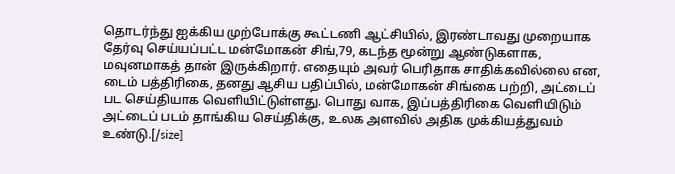தொடர்ந்து ஐக்கிய முற்போக்கு கூட்டணி ஆட்சியில், இரண்டாவது முறையாக தேர்வு செய்யப்பட்ட மன்மோகன் சிங்,79, கடந்த மூன்று ஆண்டுகளாக, மவுனமாகத் தான் இருக்கிறார். எதையும் அவர் பெரிதாக சாதிக்கவில்லை என, டைம் பத்திரிகை, தனது ஆசிய பதிப்பில், மன்மோகன் சிங்கை பற்றி, அட்டைப் பட செய்தியாக வெளியிட்டுள்ளது. பொது வாக, இப்பத்திரிகை வெளியிடும் அட்டைப் படம் தாங்கிய செய்திக்கு, உலக அளவில் அதிக முக்கியத்துவம் உண்டு.[/size]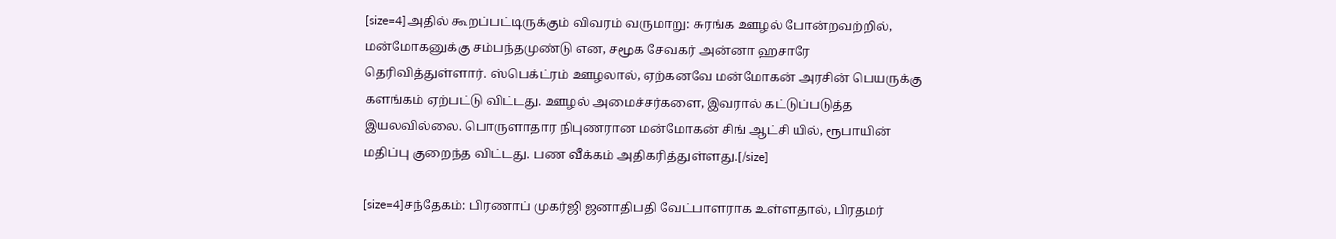[size=4]அதில் கூறப்பட்டிருக்கும் விவரம் வருமாறு: சுரங்க ஊழல் போன்றவற்றில், மன்மோகனுக்கு சம்பந்தமுண்டு என, சமூக சேவகர் அன்னா ஹசாரே தெரிவித்துள்ளார். ஸ்பெக்ட்ரம் ஊழலால், ஏற்கனவே மன்மோகன் அரசின் பெயருக்கு களங்கம் ஏற்பட்டு விட்டது. ஊழல் அமைச்சர்களை, இவரால் கட்டுப்படுத்த இயலவில்லை. பொருளாதார நிபுணரான மன்மோகன் சிங் ஆட்சி யில், ரூபாயின் மதிப்பு குறைந்த விட்டது. பண வீக்கம் அதிகரித்துள்ளது.[/size]

[size=4]சந்தேகம்: பிரணாப் முகர்ஜி ஜனாதிபதி வேட்பாளராக உள்ளதால், பிரதமர்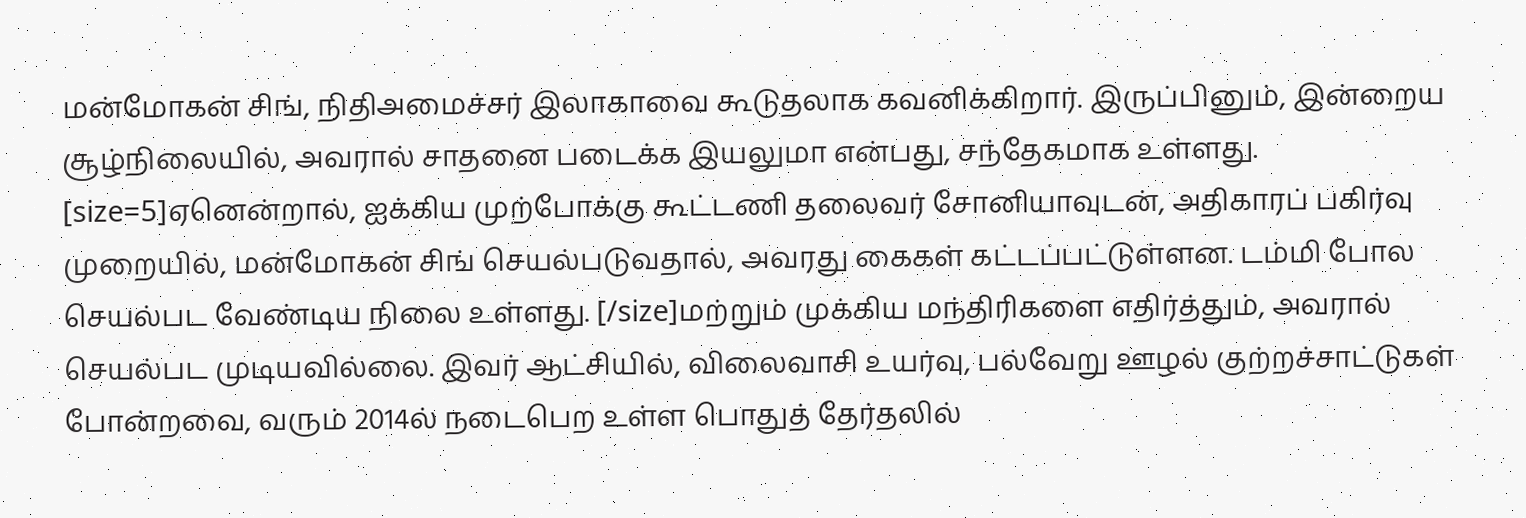மன்மோகன் சிங், நிதிஅமைச்சர் இலாகாவை கூடுதலாக கவனிக்கிறார். இருப்பினும், இன்றைய சூழ்நிலையில், அவரால் சாதனை படைக்க இயலுமா என்பது, சந்தேகமாக உள்ளது. [size=5]ஏனென்றால், ஐக்கிய முற்போக்கு கூட்டணி தலைவர் சோனியாவுடன், அதிகாரப் பகிர்வு முறையில், மன்மோகன் சிங் செயல்படுவதால், அவரது கைகள் கட்டப்பட்டுள்ளன. டம்மி போல செயல்பட வேண்டிய நிலை உள்ளது. [/size]மற்றும் முக்கிய மந்திரிகளை எதிர்த்தும், அவரால் செயல்பட முடியவில்லை. இவர் ஆட்சியில், விலைவாசி உயர்வு, பல்வேறு ஊழல் குற்றச்சாட்டுகள் போன்றவை, வரும் 2014ல் நடைபெற உள்ள பொதுத் தேர்தலில்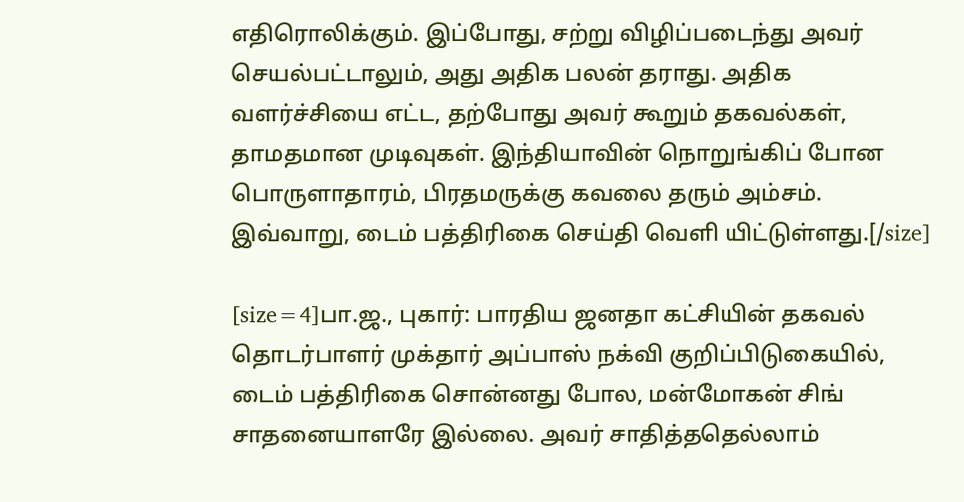எதிரொலிக்கும். இப்போது, சற்று விழிப்படைந்து அவர் செயல்பட்டாலும், அது அதிக பலன் தராது. அதிக வளர்ச்சியை எட்ட, தற்போது அவர் கூறும் தகவல்கள், தாமதமான முடிவுகள். இந்தியாவின் நொறுங்கிப் போன பொருளாதாரம், பிரதமருக்கு கவலை தரும் அம்சம். இவ்வாறு, டைம் பத்திரிகை செய்தி வெளி யிட்டுள்ளது.[/size]

[size=4]பா.ஜ., புகார்: பாரதிய ஜனதா கட்சியின் தகவல் தொடர்பாளர் முக்தார் அப்பாஸ் நக்வி குறிப்பிடுகையில், டைம் பத்திரிகை சொன்னது போல, மன்மோகன் சிங் சாதனையாளரே இல்லை. அவர் சாதித்ததெல்லாம்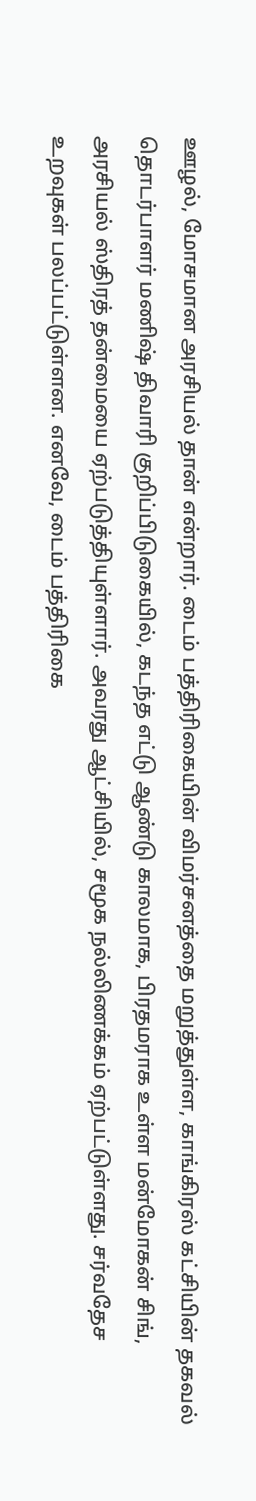ஊழல், மோசமான அரசியல் தான் என்றார். டைம் பத்திரிகையின் விமர்சனத்தை மறுத்துள்ள, காங்கிரஸ் கட்சியின் தகவல் தொடர்பாளர் மணிஷ் திவாரி குறிப்பிடுகையில், கடந்த எட்டு ஆண்டு காலமாக, பிரதமராக உள்ள மன்மோகன் சிங், அரசியல் ஸ்திரத் தன்மையை ஏற்படுத்தியுள்ளார். அவரது ஆட்சியில், சமூக நல்லிணக்கம் ஏற்பட்டுள்ளது. சர்வதேச உறவுகள் பலப்பட்டுள்ளன. எனவே, டைம் பத்திரிகை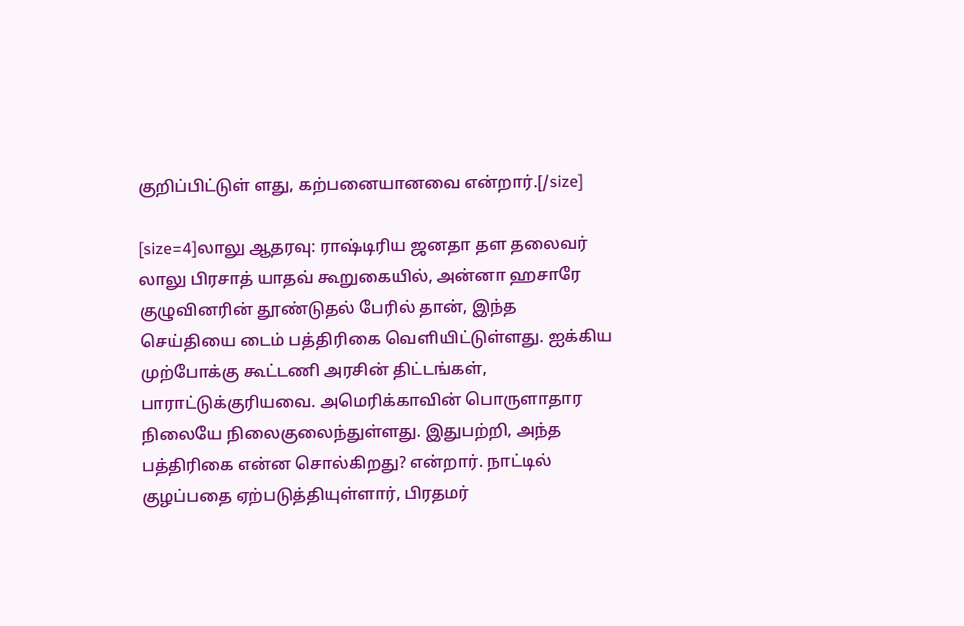குறிப்பிட்டுள் ளது, கற்பனையானவை என்றார்.[/size]

[size=4]லாலு ஆதரவு: ராஷ்டிரிய ஜனதா தள தலைவர் லாலு பிரசாத் யாதவ் கூறுகையில், அன்னா ஹசாரே குழுவினரின் தூண்டுதல் பேரில் தான், இந்த செய்தியை டைம் பத்திரிகை வெளியிட்டுள்ளது. ஐக்கிய முற்போக்கு கூட்டணி அரசின் திட்டங்கள், பாராட்டுக்குரியவை. அமெரிக்காவின் பொருளாதார நிலையே நிலைகுலைந்துள்ளது. இதுபற்றி, அந்த பத்திரிகை என்ன சொல்கிறது? என்றார். நாட்டில் குழப்பதை ஏற்படுத்தியுள்ளார், பிரதமர்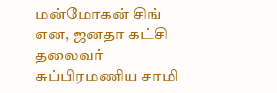மன்மோகன் சிங் என, ஜனதா கட்சி தலைவர் சுப்பிரமணிய சாமி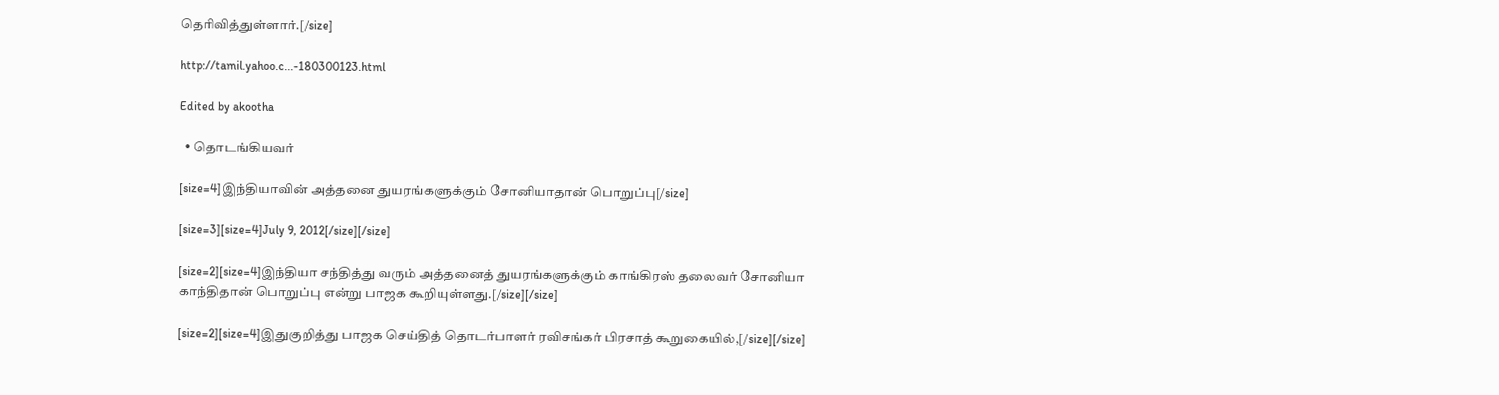தெரிவித்துள்ளார்.[/size]

http://tamil.yahoo.c...-180300123.html

Edited by akootha

  • தொடங்கியவர்

[size=4]இந்தியாவின் அத்தனை துயரங்களுக்கும் சோனியாதான் பொறுப்பு[/size]

[size=3][size=4]July 9, 2012[/size][/size]

[size=2][size=4]இந்தியா சந்தித்து வரும் அத்தனைத் துயரங்களுக்கும் காங்கிரஸ் தலைவர் சோனியா காந்திதான் பொறுப்பு என்று பாஜக கூறியுள்ளது.[/size][/size]

[size=2][size=4]இதுகுறித்து பாஜக செய்தித் தொடர்பாளர் ரவிசங்கர் பிரசாத் கூறுகையில்,[/size][/size]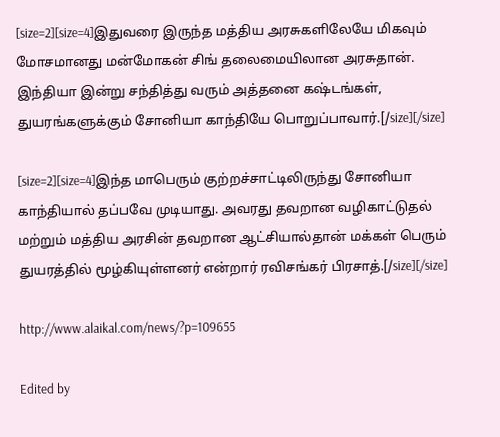[size=2][size=4]இதுவரை இருந்த மத்திய அரசுகளிலேயே மிகவும் மோசமானது மன்மோகன் சிங் தலைமையிலான அரசுதான். இந்தியா இன்று சந்தித்து வரும் அத்தனை கஷ்டங்கள், துயரங்களுக்கும் சோனியா காந்தியே பொறுப்பாவார்.[/size][/size]

[size=2][size=4]இந்த மாபெரும் குற்றச்சாட்டிலிருந்து சோனியா காந்தியால் தப்பவே முடியாது. அவரது தவறான வழிகாட்டுதல் மற்றும் மத்திய அரசின் தவறான ஆட்சியால்தான் மக்கள் பெரும் துயரத்தில் மூழ்கியுள்ளனர் என்றார் ரவிசங்கர் பிரசாத்.[/size][/size]

http://www.alaikal.com/news/?p=109655

Edited by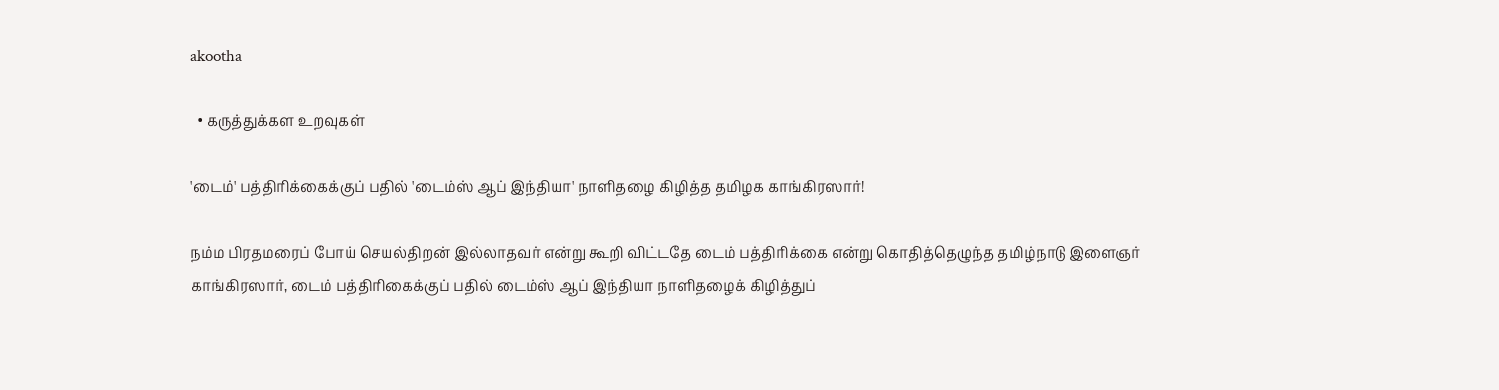akootha

  • கருத்துக்கள உறவுகள்

'டைம்' பத்திரிக்கைக்குப் பதில் 'டைம்ஸ் ஆப் இந்தியா' நாளிதழை கிழித்த தமிழக காங்கிரஸார்!

நம்ம பிரதமரைப் போய் செயல்திறன் இல்லாதவர் என்று கூறி விட்டதே டைம் பத்திரிக்கை என்று கொதித்தெழுந்த தமிழ்நாடு இளைஞர் காங்கிரஸார், டைம் பத்திரிகைக்குப் பதில் டைம்ஸ் ஆப் இந்தியா நாளிதழைக் கிழித்துப்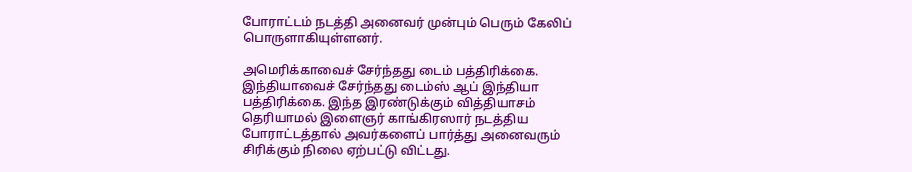போராட்டம் நடத்தி அனைவர் முன்பும் பெரும் கேலிப் பொருளாகியுள்ளனர்.

அமெரிக்காவைச் சேர்ந்தது டைம் பத்திரிக்கை. இந்தியாவைச் சேர்ந்தது டைம்ஸ் ஆப் இந்தியா பத்திரிக்கை. இந்த இரண்டுக்கும் வித்தியாசம் தெரியாமல் இளைஞர் காங்கிரஸார் நடத்திய போராட்டத்தால் அவர்களைப் பார்த்து அனைவரும் சிரிக்கும் நிலை ஏற்பட்டு விட்டது.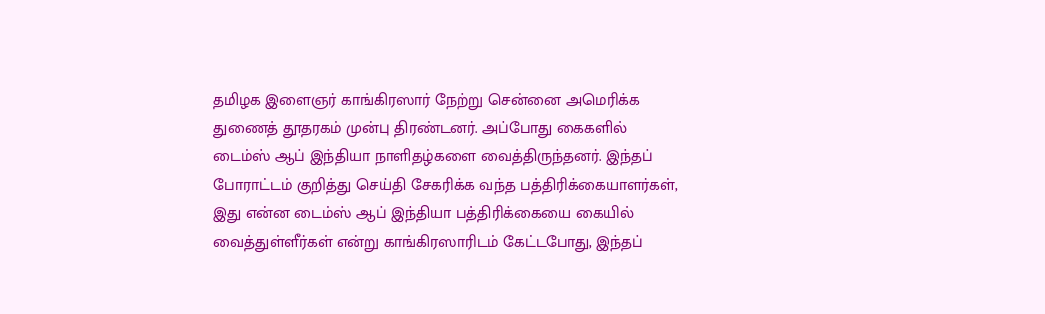தமிழக இளைஞர் காங்கிரஸார் நேற்று சென்னை அமெரிக்க துணைத் தூதரகம் முன்பு திரண்டனர். அப்போது கைகளில் டைம்ஸ் ஆப் இந்தியா நாளிதழ்களை வைத்திருந்தனர். இந்தப் போராட்டம் குறித்து செய்தி சேகரிக்க வந்த பத்திரிக்கையாளர்கள், இது என்ன டைம்ஸ் ஆப் இந்தியா பத்திரிக்கையை கையில் வைத்துள்ளீர்கள் என்று காங்கிரஸாரிடம் கேட்டபோது, இந்தப்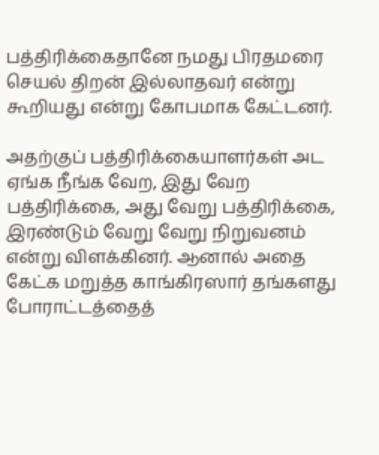பத்திரிக்கைதானே நமது பிரதமரை செயல் திறன் இல்லாதவர் என்று கூறியது என்று கோபமாக கேட்டனர்.

அதற்குப் பத்திரிக்கையாளர்கள் அட ஏங்க நீங்க வேற, இது வேற பத்திரிக்கை, அது வேறு பத்திரிக்கை, இரண்டும் வேறு வேறு நிறுவனம் என்று விளக்கினர். ஆனால் அதை கேட்க மறுத்த காங்கிரஸார் தங்களது போராட்டத்தைத்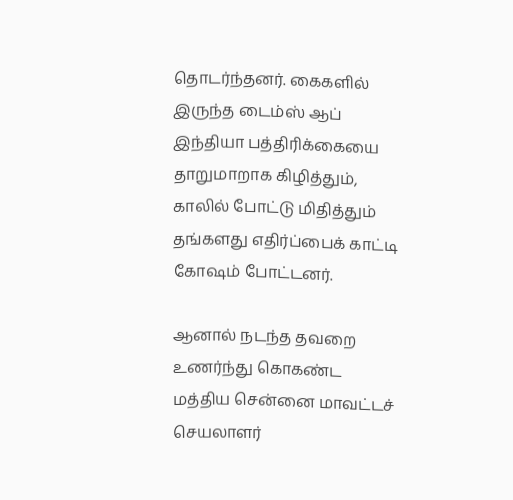தொடர்ந்தனர். கைகளில் இருந்த டைம்ஸ் ஆப் இந்தியா பத்திரிக்கையை தாறுமாறாக கிழித்தும், காலில் போட்டு மிதித்தும் தங்களது எதிர்ப்பைக் காட்டி கோஷம் போட்டனர்.

ஆனால் நடந்த தவறை உணர்ந்து கொகண்ட மத்திய சென்னை மாவட்டச் செயலாளர்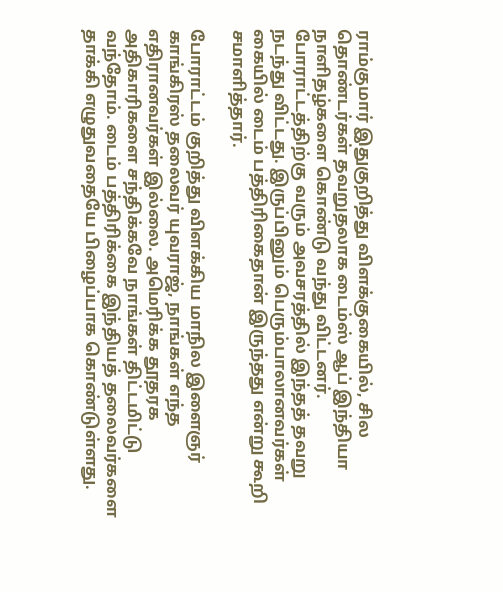ராம்குமார் இதுகுறித்து விளக்குகையில், சில தொண்டர்கள் தவறுதலாக டைம்ஸ் ஆப் இந்தியா நாளிதழ்களை கொண்டு வந்து விட்டனர். போராட்டத்திற்கு வரும் அவசரத்தில் இந்தத் தவறு நடந்து விட்டது. இருப்பினும் பெரும்பாலானவர்கள் கையில் டைம் பத்திரிகைதான் இருந்தது என்று கூறி சமாளித்தார்.

போராட்டம் குறித்து விளக்கிய மாநில இளைஞர் காங்கிரஸ் தலைவர் யுவராஜ், நாங்கள் எந்த எதிரானவர்கள் இல்லை. அமெரிக்க தூதரக அதிகாரிகளை சந்திக்கவே நாங்கள் திட்டமிட்டு வந்தோம். டைம் பத்திரிக்கை இந்தியத் தலைவர்களை தாக்கி எழுதுவதையே பிழைப்பாக கொண்டுள்ளது.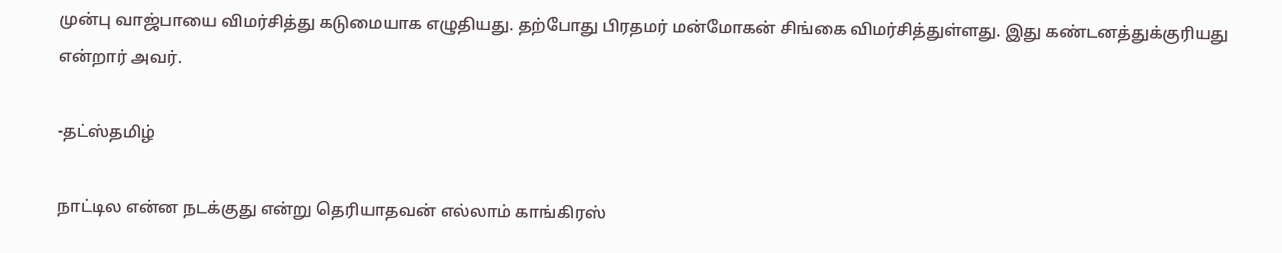முன்பு வாஜ்பாயை விமர்சித்து கடுமையாக எழுதியது. தற்போது பிரதமர் மன்மோகன் சிங்கை விமர்சித்துள்ளது. இது கண்டனத்துக்குரியது என்றார் அவர்.

-தட்ஸ்தமிழ்

நாட்டில என்ன நடக்குது என்று தெரியாதவன் எல்லாம் காங்கிரஸ்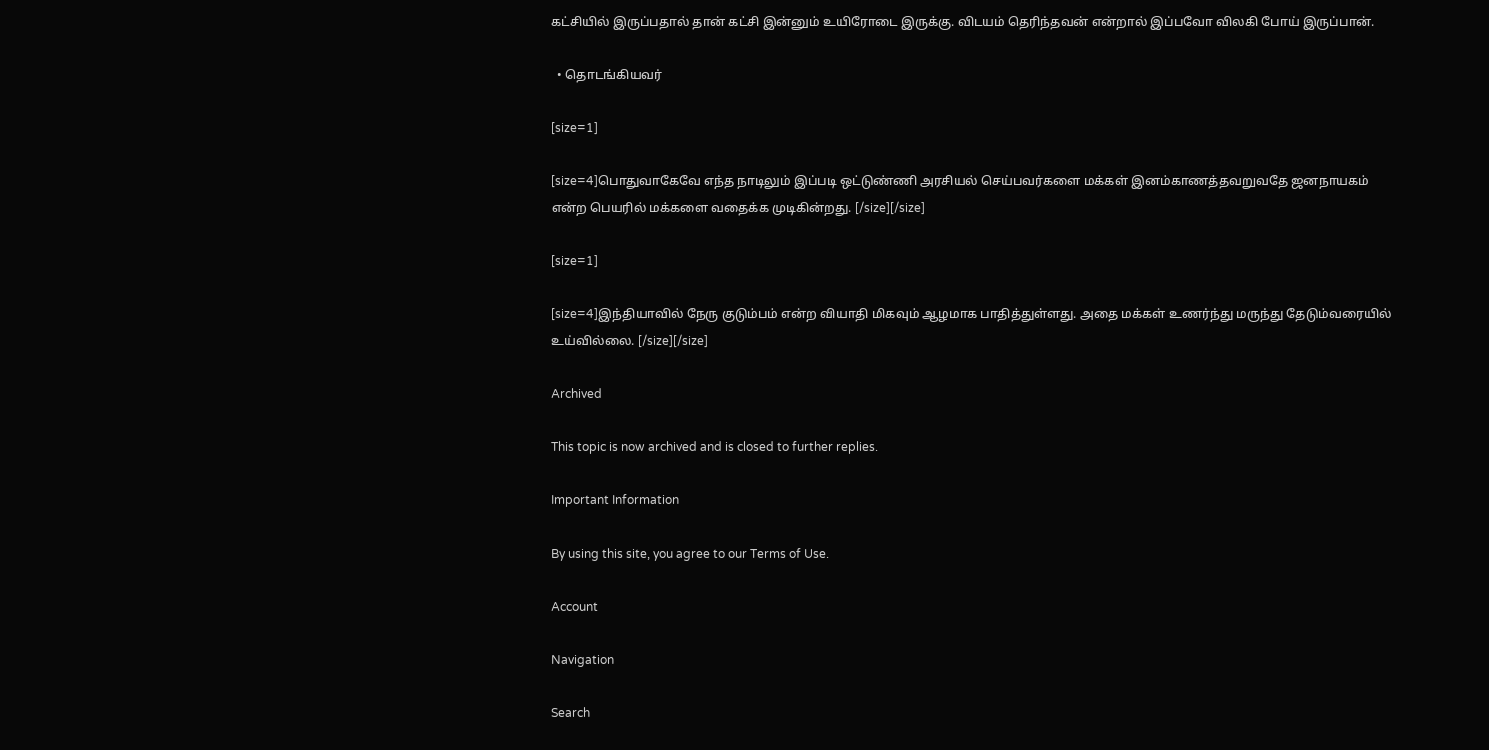கட்சியில் இருப்பதால் தான் கட்சி இன்னும் உயிரோடை இருக்கு. விடயம் தெரிந்தவன் என்றால் இப்பவோ விலகி போய் இருப்பான்.

  • தொடங்கியவர்

[size=1]

[size=4]பொதுவாகேவே எந்த நாடிலும் இப்படி ஒட்டுண்ணி அரசியல் செய்பவர்களை மக்கள் இனம்காணத்தவறுவதே ஜனநாயகம் என்ற பெயரில் மக்களை வதைக்க முடிகின்றது. [/size][/size]

[size=1]

[size=4]இந்தியாவில் நேரு குடும்பம் என்ற வியாதி மிகவும் ஆழமாக பாதித்துள்ளது. அதை மக்கள் உணர்ந்து மருந்து தேடும்வரையில் உய்வில்லை. [/size][/size]

Archived

This topic is now archived and is closed to further replies.

Important Information

By using this site, you agree to our Terms of Use.

Account

Navigation

Search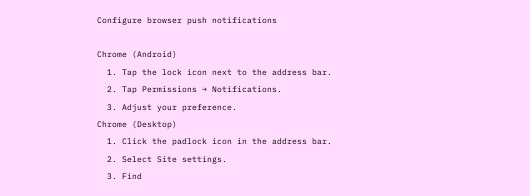Configure browser push notifications

Chrome (Android)
  1. Tap the lock icon next to the address bar.
  2. Tap Permissions → Notifications.
  3. Adjust your preference.
Chrome (Desktop)
  1. Click the padlock icon in the address bar.
  2. Select Site settings.
  3. Find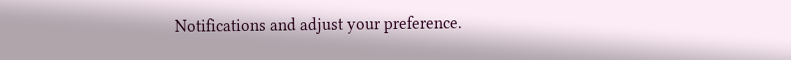Notifications and adjust your preference.